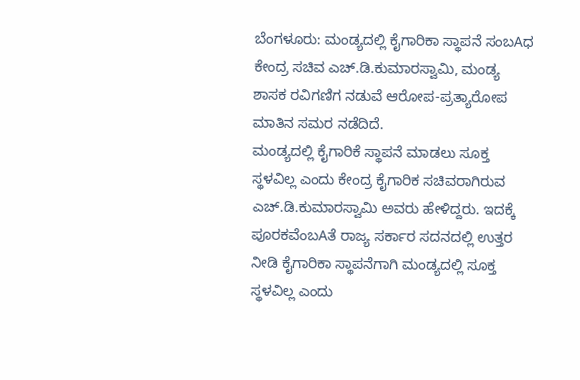ಬೆಂಗಳೂರು: ಮಂಡ್ಯದಲ್ಲಿ ಕೈಗಾರಿಕಾ ಸ್ಥಾಪನೆ ಸಂಬAಧ ಕೇಂದ್ರ ಸಚಿವ ಎಚ್.ಡಿ.ಕುಮಾರಸ್ವಾಮಿ, ಮಂಡ್ಯ ಶಾಸಕ ರವಿಗಣಿಗ ನಡುವೆ ಆರೋಪ-ಪ್ರತ್ಯಾರೋಪ ಮಾತಿನ ಸಮರ ನಡೆದಿದೆ.
ಮಂಡ್ಯದಲ್ಲಿ ಕೈಗಾರಿಕೆ ಸ್ಥಾಪನೆ ಮಾಡಲು ಸೂಕ್ತ ಸ್ಥಳವಿಲ್ಲ ಎಂದು ಕೇಂದ್ರ ಕೈಗಾರಿಕ ಸಚಿವರಾಗಿರುವ ಎಚ್.ಡಿ.ಕುಮಾರಸ್ವಾಮಿ ಅವರು ಹೇಳಿದ್ದರು. ಇದಕ್ಕೆ ಪೂರಕವೆಂಬAತೆ ರಾಜ್ಯ ಸರ್ಕಾರ ಸದನದಲ್ಲಿ ಉತ್ತರ ನೀಡಿ ಕೈಗಾರಿಕಾ ಸ್ಥಾಪನೆಗಾಗಿ ಮಂಡ್ಯದಲ್ಲಿ ಸೂಕ್ತ ಸ್ಥಳವಿಲ್ಲ ಎಂದು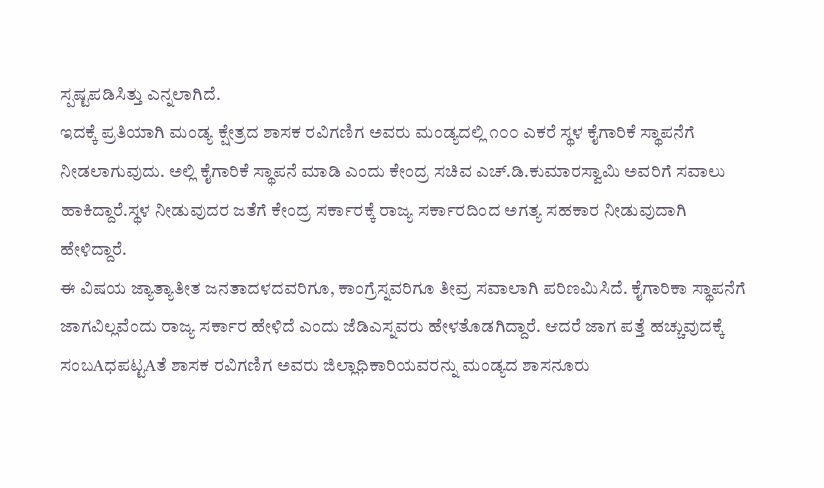ಸ್ಪಷ್ಟಪಡಿಸಿತ್ತು ಎನ್ನಲಾಗಿದೆ.
ಇದಕ್ಕೆ ಪ್ರತಿಯಾಗಿ ಮಂಡ್ಯ ಕ್ಷೇತ್ರದ ಶಾಸಕ ರವಿಗಣಿಗ ಅವರು ಮಂಡ್ಯದಲ್ಲಿ ೧೦೦ ಎಕರೆ ಸ್ಥಳ ಕೈಗಾರಿಕೆ ಸ್ಥಾಪನೆಗೆ ನೀಡಲಾಗುವುದು. ಅಲ್ಲಿ ಕೈಗಾರಿಕೆ ಸ್ಥಾಪನೆ ಮಾಡಿ ಎಂದು ಕೇಂದ್ರ ಸಚಿವ ಎಚ್.ಡಿ.ಕುಮಾರಸ್ವಾಮಿ ಅವರಿಗೆ ಸವಾಲು ಹಾಕಿದ್ದಾರೆ.ಸ್ಥಳ ನೀಡುವುದರ ಜತೆಗೆ ಕೇಂದ್ರ ಸರ್ಕಾರಕ್ಕೆ ರಾಜ್ಯ ಸರ್ಕಾರದಿಂದ ಅಗತ್ಯ ಸಹಕಾರ ನೀಡುವುದಾಗಿ ಹೇಳಿದ್ದಾರೆ.
ಈ ವಿಷಯ ಜ್ಯಾತ್ಯಾತೀತ ಜನತಾದಳದವರಿಗೂ, ಕಾಂಗ್ರೆಸ್ನವರಿಗೂ ತೀವ್ರ ಸವಾಲಾಗಿ ಪರಿಣಮಿಸಿದೆ. ಕೈಗಾರಿಕಾ ಸ್ಥಾಪನೆಗೆ ಜಾಗವಿಲ್ಲವೆಂದು ರಾಜ್ಯ ಸರ್ಕಾರ ಹೇಳಿದೆ ಎಂದು ಜೆಡಿಎಸ್ನವರು ಹೇಳತೊಡಗಿದ್ದಾರೆ. ಆದರೆ ಜಾಗ ಪತ್ತೆ ಹಚ್ಚುವುದಕ್ಕೆ ಸಂಬAಧಪಟ್ಟAತೆ ಶಾಸಕ ರವಿಗಣಿಗ ಅವರು ಜಿಲ್ಲಾಧಿಕಾರಿಯವರನ್ನು ಮಂಡ್ಯದ ಶಾಸನೂರು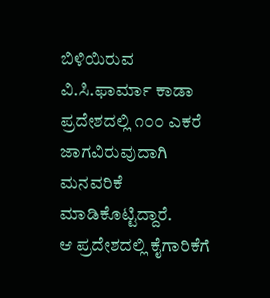ಬಿಳಿಯಿರುವ ವಿ.ಸಿ.ಫಾರ್ಮಾ ಕಾಡಾ ಪ್ರದೇಶದಲ್ಲಿ ೧೦೦ ಎಕರೆ ಜಾಗವಿರುವುದಾಗಿ ಮನವರಿಕೆ ಮಾಡಿಕೊಟ್ಟಿದ್ದಾರೆ.
ಆ ಪ್ರದೇಶದಲ್ಲಿ ಕೈಗಾರಿಕೆಗೆ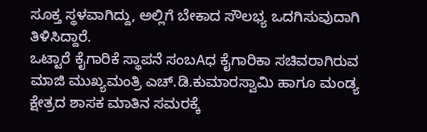ಸೂಕ್ತ ಸ್ಥಳವಾಗಿದ್ದು, ಅಲ್ಲಿಗೆ ಬೇಕಾದ ಸೌಲಭ್ಯ ಒದಗಿಸುವುದಾಗಿ ತಿಳಿಸಿದ್ದಾರೆ.
ಒಟ್ಟಾರೆ ಕೈಗಾರಿಕೆ ಸ್ಥಾಪನೆ ಸಂಬAಧ ಕೈಗಾರಿಕಾ ಸಚಿವರಾಗಿರುವ ಮಾಜಿ ಮುಖ್ಯಮಂತ್ರಿ ಎಚ್.ಡಿ.ಕುಮಾರಸ್ವಾಮಿ ಹಾಗೂ ಮಂಡ್ಯ ಕ್ಷೇತ್ರದ ಶಾಸಕ ಮಾತಿನ ಸಮರಕ್ಕೆ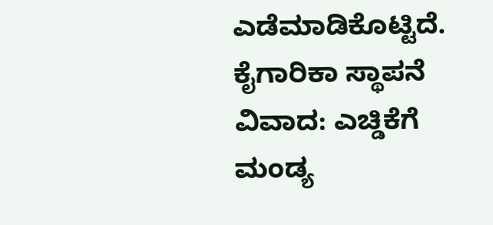ಎಡೆಮಾಡಿಕೊಟ್ಟಿದೆ.
ಕೈಗಾರಿಕಾ ಸ್ಥಾಪನೆ ವಿವಾದ: ಎಚ್ಡಿಕೆಗೆ ಮಂಡ್ಯ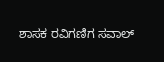ಶಾಸಕ ರವಿಗಣಿಗ ಸವಾಲ್